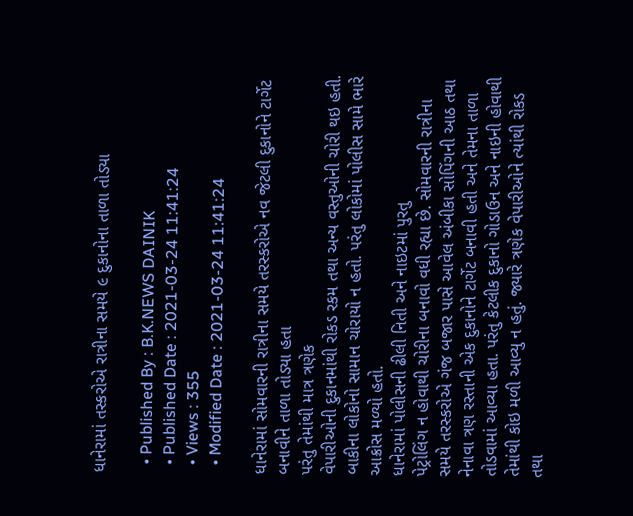ધાનેરામાં તસ્કરોએ રાત્રીના સમયે ૯ દુકાનોના તાળા તોડ્યા

  • Published By : B.K.NEWS DAINIK
  • Published Date : 2021-03-24 11:41:24
  • Views : 355
  • Modified Date : 2021-03-24 11:41:24

ધાનેરામાં સોમવારની રાત્રીના સમયે તરસ્કરોએ નવ જેટલી દુકાનોને ટાર્ગેટ બનાવીને તાળા તોડ્યા હતા
પરંતુ તેમાંથી માત્ર ત્રણેક
વેપારીઓની દુકાનમાંથી રોકડ રકમ તથા અન્ય વસ્તુઓની ચોરી થઇ હતી. બાકીના લોકોનો સામાન ચોરાયો ન હતો. પરંતુ લોકોમાં પોલીસ સામે ભારે આક્રોસ મળ્યો હતો.
ધાનેરામાં પોલીસની ઢીલી નિતી અને નાઇટમાં પુરતુ
પેટ્રોલિંગ ન હોવાથી ચોરીના બનાવો વધી રહ્યા છે. સોમવારની રાત્રીના સમયે તરસ્કરોએ ગંજ બજાર પાસે આવેલ અંબીકા સોપિંગની આઠ તથા નેનાવા ત્રણ રસ્તાની એક દુકાનોને ટાર્ગેટ બનાવી હતી અને તેમના તાળા તોડવામાં આવ્યા હતા. પરંતુ કેટલીક દુકાનો ગોડાઉન અને નાઇની હોવાથી તેમાંથી કોઇ મળી આવ્યુ ન હતું. જ્યારે ત્રણેક વેપારીઓને ત્યાંથી રોકડ તથા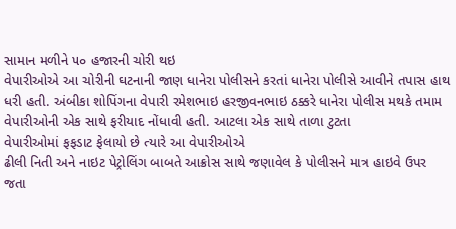સામાન મળીને ૫૦ હજારની ચોરી થઇ
વેપારીઓએ આ ચોરીની ઘટનાની જાણ ધાનેરા પોલીસને કરતાં ધાનેરા પોલીસે આવીને તપાસ હાથ ધરી હતી. અંબીકા શોપિંગના વેપારી રમેશભાઇ હરજીવનભાઇ ઠક્કરે ધાનેરા પોલીસ મથકે તમામ વેપારીઓની એક સાથે ફરીયાદ નોંધાવી હતી. આટલા એક સાથે તાળા ટુટતા
વેપારીઓમાં ફફડાટ ફેલાયો છે ત્યારે આ વેપારીઓએ
ઢીલી નિતી અને નાઇટ પેટ્રોલિંગ બાબતે આક્રોસ સાથે જણાવેલ કે પોલીસને માત્ર હાઇવે ઉપર જતા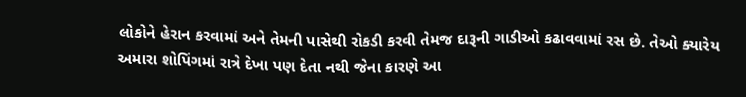લોકોને હેરાન કરવામાં અને તેમની પાસેથી રોકડી કરવી તેમજ દારૂની ગાડીઓ કઢાવવામાં રસ છે. તેઓ ક્યારેય અમારા શોપિંગમાં રાત્રે દેખા પણ દેતા નથી જેના કારણે આ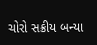ચોરો સક્રીય બન્યા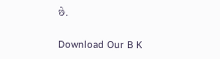છે.

Download Our B K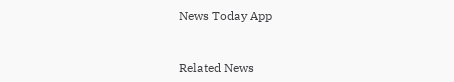News Today App



Related News